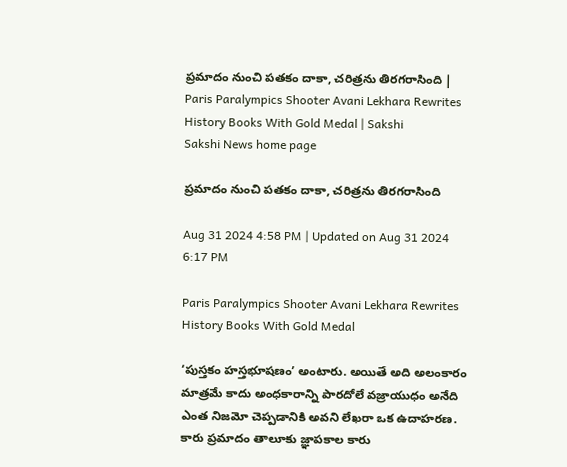ప్రమాదం నుంచి పతకం దాకా, చరిత్రను తిరగరాసింది | Paris Paralympics Shooter Avani Lekhara Rewrites History Books With Gold Medal | Sakshi
Sakshi News home page

ప్రమాదం నుంచి పతకం దాకా, చరిత్రను తిరగరాసింది

Aug 31 2024 4:58 PM | Updated on Aug 31 2024 6:17 PM

Paris Paralympics Shooter Avani Lekhara Rewrites History Books With Gold Medal

‘పుస్తకం హస్తభూషణం’ అంటారు. అయితే అది అలంకారం మాత్రమే కాదు అంధకారాన్ని పారదోలే వజ్రాయుధం అనేది ఎంత నిజమో చెప్పడానికి అవని లేఖరా ఒక ఉదాహరణ. కారు ప్రమాదం తాలూకు జ్ఞాపకాల కారు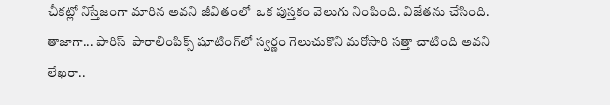చీకట్లో నిస్తేజంగా మారిన అవని జీవితంలో  ఒక పుస్తకం వెలుగు నింపింది. విజేతను చేసింది. తాజాగా... పారిస్‌  పారాలింపిక్స్‌ షూటింగ్‌లో స్వర్ణం గెలుచుకొని మరోసారి సత్తా చాటింది అవని లేఖరా..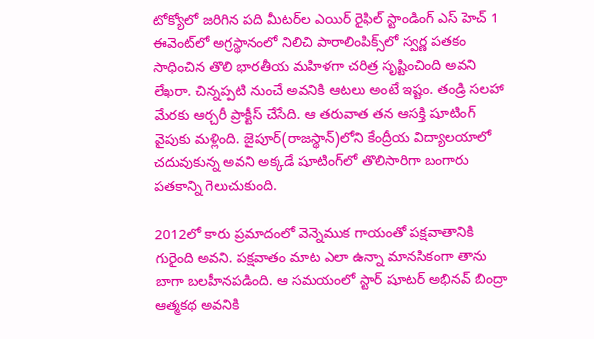టోక్యోలో జరిగిన పది మీటర్‌ల ఎయిర్‌ రైఫిల్‌ స్టాండింగ్‌ ఎస్‌ హెచ్‌ 1 ఈవెంట్‌లో అగ్రస్థానంలో నిలిచి పారాలింపిక్స్‌లో స్వర్ణ పతకం సాధించిన తొలి భారతీయ మహిళగా చరిత్ర సృష్టించింది అవని లేఖరా. చిన్నప్పటి నుంచే అవనికి ఆటలు అంటే ఇష్టం. తండ్రి సలహా మేరకు ఆర్చరీ ప్రాక్టీస్‌ చేసేది. ఆ తరువాత తన ఆసక్తి షూటింగ్‌ వైపుకు మళ్లింది. జైపూర్‌(రాజస్థాన్‌)లోని కేంద్రీయ విద్యాలయాలో చదువుకున్న అవని అక్కడే షూటింగ్‌లో తొలిసారిగా బంగారు పతకాన్ని గెలుచుకుంది.

2012లో కారు ప్రమాదంలో వెన్నెముక గాయంతో పక్షవాతానికి గురైంది అవని. పక్షవాతం మాట ఎలా ఉన్నా మానసికంగా తాను బాగా బలహీనపడింది. ఆ సమయంలో స్టార్‌ షూటర్‌ అభినవ్‌ బింద్రా ఆత్మకథ అవనికి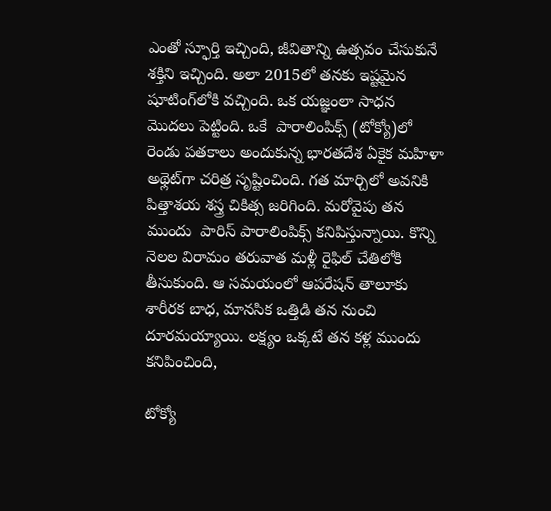ఎంతో స్ఫూర్తి ఇచ్చింది, జీవితాన్ని ఉత్సవం చేసుకునే శక్తిని ఇచ్చింది. అలా 2015లో తనకు ఇష్టమైన షూటింగ్‌లోకి వచ్చింది. ఒక యజ్ఞంలా సాధన మొదలు పెట్టింది. ఒకే  పారాలింపిక్స్‌ (టోక్యో)లో రెండు పతకాలు అందుకున్న భారతదేశ ఏకైక మహిళా అథ్లెట్‌గా చరిత్ర సృష్టించింది. గత మార్చిలో అవనికి పిత్తాశయ శస్త్ర చికిత్స జరిగింది. మరోవైపు తన ముందు  పారిస్‌ పారాలింపిక్స్‌ కనిపిస్తున్నాయి. కొన్ని నెలల విరామం తరువాత మళ్లీ రైఫిల్‌ చేతిలోకి తీసుకుంది. ఆ సమయంలో ఆపరేషన్‌ తాలూకు శారీరక బాధ, మానసిక ఒత్తిడి తన నుంచి దూరమయ్యాయి. లక్ష్యం ఒక్కటే తన కళ్ల ముందు కనిపించింది,

టోక్యో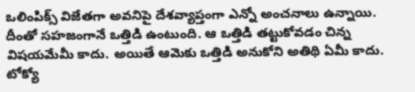ఒలింపిక్స్‌ విజేతగా అవనిపై దేశవ్యాప్తంగా ఎన్నో అంచనాలు ఉన్నాయి. దీంతో సహజంగానే ఒత్తిడి ఉంటుంది. ఆ ఒత్తిడి తట్టుకోవడం చిన్న విషయమేమీ కాదు. అయితే ఆమెకు ఒత్తిడి అనుకోని అతిథి ఏమీ కాదు. టోక్యో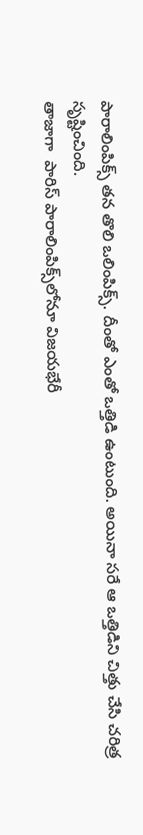పారాలింపిక్స్‌ తన తొలి ఒలింపిక్స్‌. దీంతో ఎంతో ఒత్తిడి ఉంటుంది. అయినా సరే ఆ ఒత్తిడిని చిత్తు చేసి చరిత్ర సృష్టించింది.
తాజాగా  పారిస్‌ పారాలింపిక్స్‌లోనూ విజయభేరీ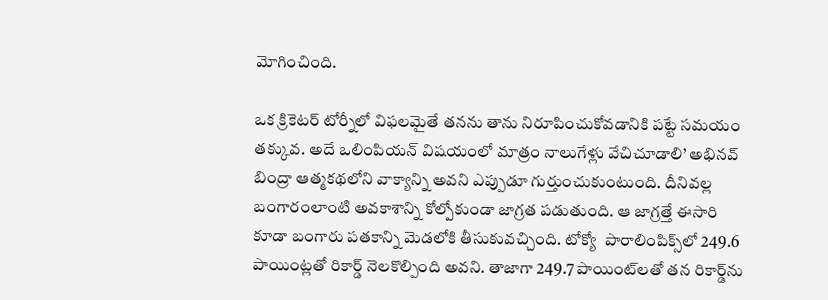మోగించింది.

ఒక క్రికెటర్‌ టోర్నీలో విఫలమైతే తనను తాను నిరూపించుకోవడానికి పట్టే సమయం తక్కువ. అదే ఒలింపియన్‌ విషయంలో మాత్రం నాలుగేళ్లు వేచిచూడాలి’ అభినవ్‌ బింద్రా ఆత్మకథలోని వాక్యాన్ని అవని ఎప్పుడూ గుర్తుంచుకుంటుంది. దీనివల్ల బంగారంలాంటి అవకాశాన్ని కోల్పోకుండా జాగ్రత పడుతుంది. ఆ జాగ్రత్తే ఈసారి కూడా బంగారు పతకాన్ని మెడలోకి తీసుకువచ్చింది. టోక్యో  పారాలింపిక్స్‌లో 249.6  పాయింట్లతో రికార్డ్‌ నెలకొల్పింది అవని. తాజాగా 249.7 పాయింట్‌లతో తన రికార్డ్‌ను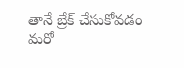తానే బ్రేక్‌ చేసుకోవడం మరో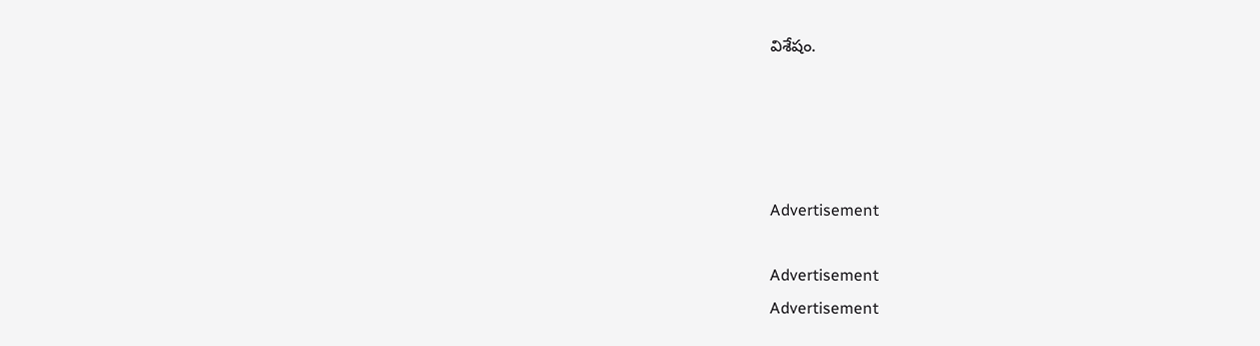విశేషం.




Advertisement

Advertisement
Advertisement